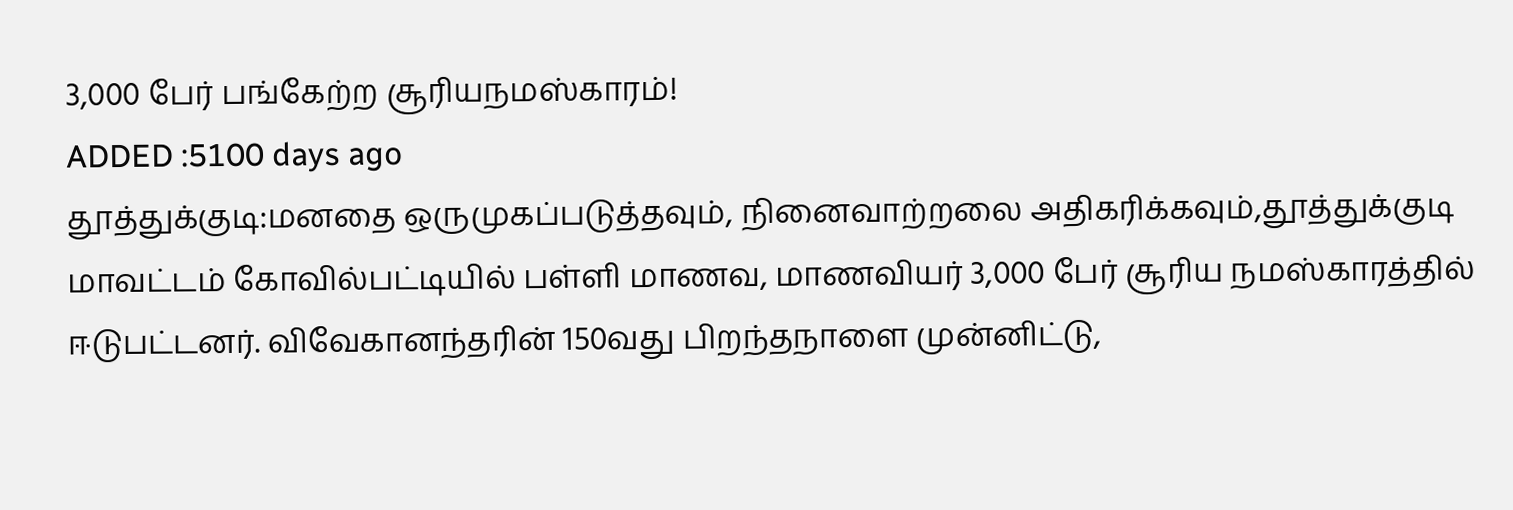3,000 பேர் பங்கேற்ற சூரியநமஸ்காரம்!
ADDED :5100 days ago
தூத்துக்குடி:மனதை ஒருமுகப்படுத்தவும், நினைவாற்றலை அதிகரிக்கவும்,தூத்துக்குடி மாவட்டம் கோவில்பட்டியில் பள்ளி மாணவ, மாணவியர் 3,000 பேர் சூரிய நமஸ்காரத்தில் ஈடுபட்டனர். விவேகானந்தரின் 150வது பிறந்தநாளை முன்னிட்டு,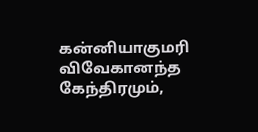கன்னியாகுமரி விவேகானந்த கேந்திரமும்,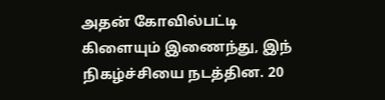அதன் கோவில்பட்டி கிளையும் இணைந்து, இந் நிகழ்ச்சியை நடத்தின. 20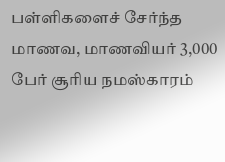பள்ளிகளைச் சேர்ந்த மாணவ, மாணவியர் 3,000 பேர் சூரிய நமஸ்காரம்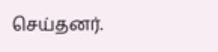செய்தனர்.